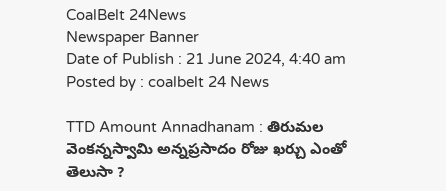CoalBelt 24News
Newspaper Banner
Date of Publish : 21 June 2024, 4:40 am Posted by : coalbelt 24 News

TTD Amount Annadhanam : తిరుమల వెంకన్నస్వామి అన్నప్రసాదం రోజు ఖర్చు ఎంతో తెలుసా ?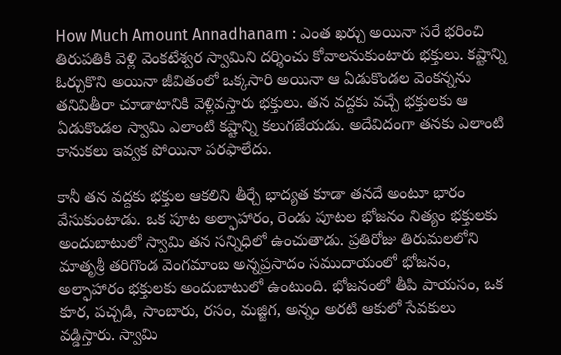How Much Amount Annadhanam : ఎంత ఖర్చు అయినా సరే భరించి తిరుపతికి వెళ్లి వెంకటేశ్వర స్వామిని దర్శించు కోవాలనుకుంటారు భక్తులు. కష్టాన్ని ఓర్చుకొని అయినా జీవితంలో ఒక్కసారి అయినా ఆ ఏడుకొండల వెంకన్నను తనివితీరా చూడాటానికి వెళ్లివస్తారు భక్తులు. తన వద్దకు వచ్చే భక్తులకు ఆ ఏడుకొండల స్వామి ఎలాంటి కష్టాన్ని కలుగజేయడు. అదేవిదంగా తనకు ఎలాంటి కానుకలు ఇవ్వక పోయినా పరఫాలేదు.

కానీ తన వద్దకు భక్తుల ఆకలిని తీర్చే భాద్యత కూడా తనదే అంటూ భారం వేసుకుంటాడు. ఒక పూట అల్ఫాహారం, రెండు పూటల భోజనం నిత్యం భక్తులకు అందుబాటులో స్వామి తన సన్నిధిలో ఉంచుతాడు. ప్రతిరోజు తిరుమలలోని మాతృశ్రీ తరిగొండ వెంగమాంబ అన్నప్రసాదం సముదాయంలో భోజనం, అల్ఫాహారం భక్తులకు అందుబాటులో ఉంటుంది. భోజనంలో తీపి పాయసం, ఒక కూర, పచ్చడి, సాంబారు, రసం, మజ్జిగ, అన్నం అరటి ఆకులో సేవకులు వడ్డిస్తారు. స్వామి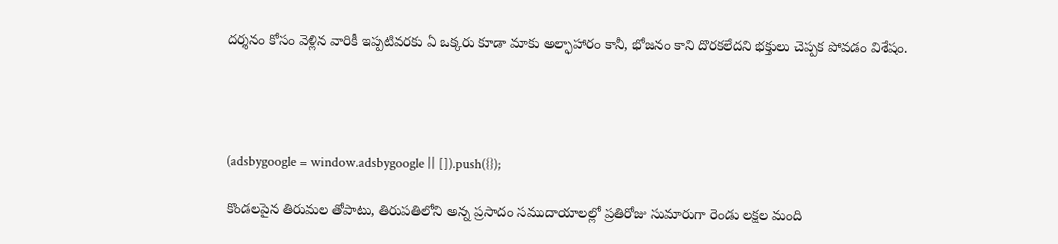దర్శనం కోసం వెళ్లిన వారికీ ఇప్పటివరకు ఏ ఒక్కరు కూడా మాకు అల్ఫాహారం కానీ, భోజనం కాని దొరకలేదని భక్తులు చెప్పక పోవడం విశేషం.




(adsbygoogle = window.adsbygoogle || []).push({});

కొండలపైన తిరుమల తోపాటు, తిరుపతిలోని అన్న ప్రసాదం సముదాయాలల్లో ప్రతిరోజు సుమారుగా రెండు లక్షల మంది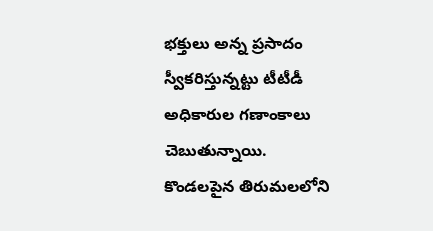భక్తులు అన్న ప్రసాదం స్వీకరిస్తున్నట్టు టీటీడీ అధికారుల గణాంకాలు చెబుతున్నాయి. కొండలపైన తిరుమలలోని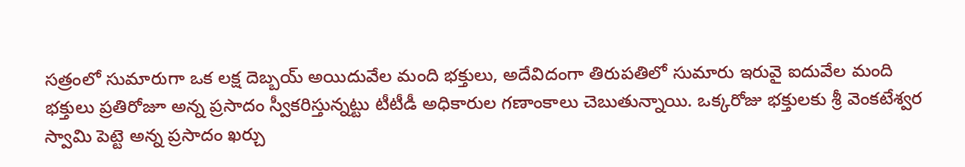సత్రంలో సుమారుగా ఒక లక్ష దెబ్బయ్ అయిదువేల మంది భక్తులు, అదేవిదంగా తిరుపతిలో సుమారు ఇరువై ఐదువేల మంది భక్తులు ప్రతిరోజూ అన్న ప్రసాదం స్వీకరిస్తున్నట్టు టీటీడీ అధికారుల గణాంకాలు చెబుతున్నాయి. ఒక్కరోజు భక్తులకు శ్రీ వెంకటేశ్వర స్వామి పెట్టె అన్న ప్రసాదం ఖర్చు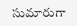సుమారుగా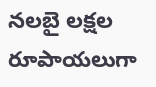నలబై లక్షల రూపాయలుగా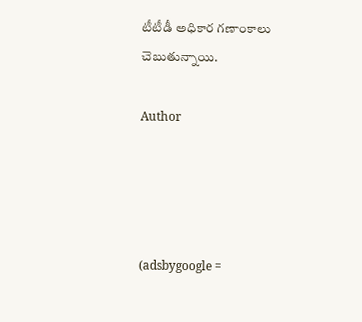టీటీడీ అధికార గణాంకాలు చెబుతున్నాయి.

Author




(adsbygoogle =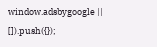window.adsbygoogle || []).push({});